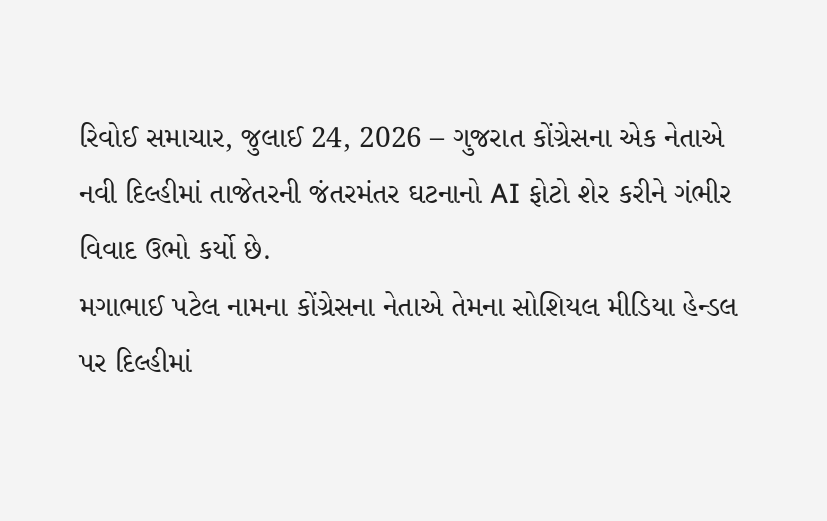રિવોઈ સમાચાર, જુલાઈ 24, 2026 – ગુજરાત કોંગ્રેસના એક નેતાએ નવી દિલ્હીમાં તાજેતરની જંતરમંતર ઘટનાનો AI ફોટો શેર કરીને ગંભીર વિવાદ ઉભો કર્યો છે.
મગાભાઈ પટેલ નામના કોંગ્રેસના નેતાએ તેમના સોશિયલ મીડિયા હેન્ડલ પર દિલ્હીમાં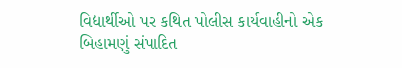વિદ્યાર્થીઓ પર કથિત પોલીસ કાર્યવાહીનો એક બિહામણું સંપાદિત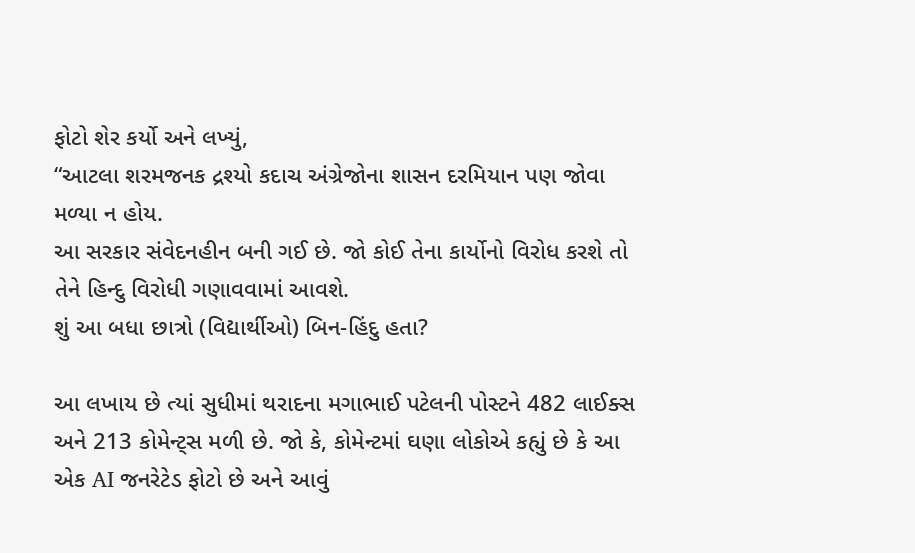ફોટો શેર કર્યો અને લખ્યું,
“આટલા શરમજનક દ્રશ્યો કદાચ અંગ્રેજોના શાસન દરમિયાન પણ જોવા મળ્યા ન હોય.
આ સરકાર સંવેદનહીન બની ગઈ છે. જો કોઈ તેના કાર્યોનો વિરોધ કરશે તો તેને હિન્દુ વિરોધી ગણાવવામાં આવશે.
શું આ બધા છાત્રો (વિદ્યાર્થીઓ) બિન-હિંદુ હતા?

આ લખાય છે ત્યાં સુધીમાં થરાદના મગાભાઈ પટેલની પોસ્ટને 482 લાઈક્સ અને 213 કોમેન્ટ્સ મળી છે. જો કે, કોમેન્ટમાં ઘણા લોકોએ કહ્યું છે કે આ એક AI જનરેટેડ ફોટો છે અને આવું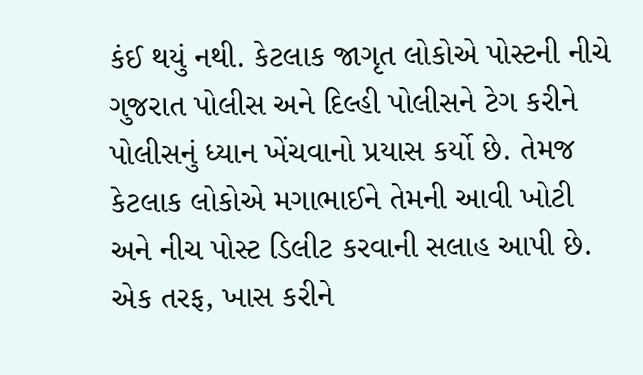કંઈ થયું નથી. કેટલાક જાગૃત લોકોએ પોસ્ટની નીચે ગુજરાત પોલીસ અને દિલ્હી પોલીસને ટેગ કરીને પોલીસનું ધ્યાન ખેંચવાનો પ્રયાસ કર્યો છે. તેમજ કેટલાક લોકોએ મગાભાઈને તેમની આવી ખોટી અને નીચ પોસ્ટ ડિલીટ કરવાની સલાહ આપી છે.
એક તરફ, ખાસ કરીને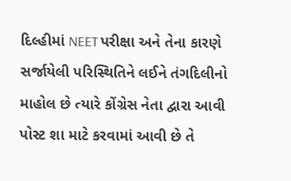દિલ્હીમાં NEET પરીક્ષા અને તેના કારણે સર્જાયેલી પરિસ્થિતિને લઈને તંગદિલીનો માહોલ છે ત્યારે કોંગ્રેસ નેતા દ્વારા આવી પોસ્ટ શા માટે કરવામાં આવી છે તે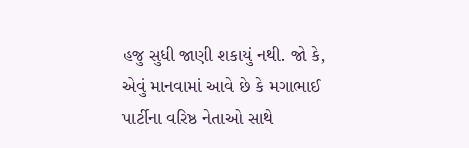હજુ સુધી જાણી શકાયું નથી. જો કે, એવું માનવામાં આવે છે કે મગાભાઈ પાર્ટીના વરિષ્ઠ નેતાઓ સાથે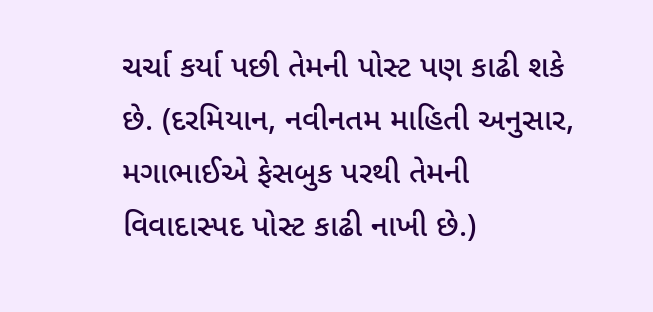ચર્ચા કર્યા પછી તેમની પોસ્ટ પણ કાઢી શકે છે. (દરમિયાન, નવીનતમ માહિતી અનુસાર, મગાભાઈએ ફેસબુક પરથી તેમની વિવાદાસ્પદ પોસ્ટ કાઢી નાખી છે.)